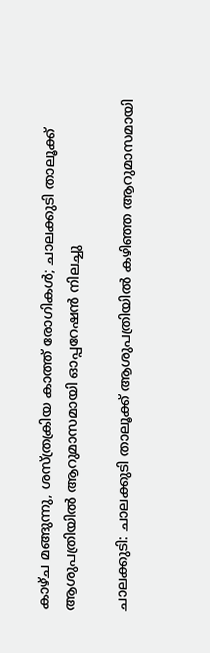കാഴ്ച മങ്ങുന്നു, ശസ്ത്രക്രിയ കാത്ത് രോഗികൾ; ചാലക്കുടി താലൂക്ക് ആശുപത്രിയിൽ ആറുമാസമായി ഓപ്പറേഷൻ നിലച്ചു

ചാലക്കുടി: ചാലക്കുടി താലൂക്ക് ആശുപത്രിയിൽ കഴിഞ്ഞ ആറുമാസമായി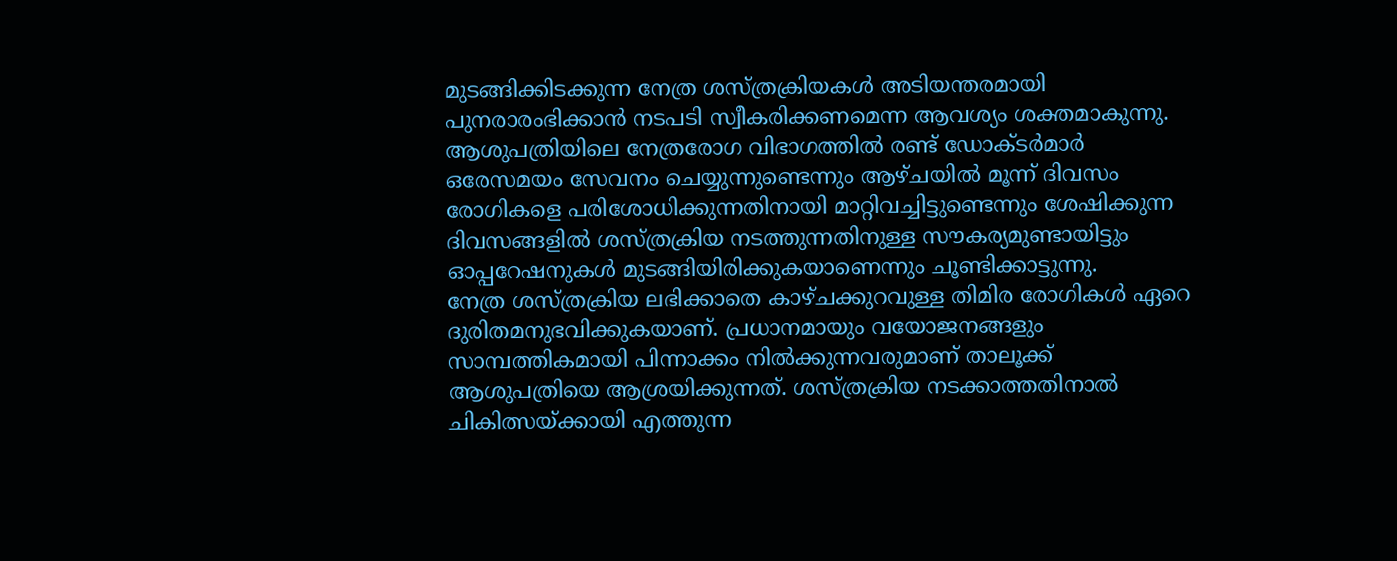മുടങ്ങിക്കിടക്കുന്ന നേത്ര ശസ്ത്രക്രിയകൾ അടിയന്തരമായി പുനരാരംഭിക്കാൻ നടപടി സ്വീകരിക്കണമെന്ന ആവശ്യം ശക്തമാകുന്നു.
ആശുപത്രിയിലെ നേത്രരോഗ വിഭാഗത്തിൽ രണ്ട് ഡോക്ടർമാർ ഒരേസമയം സേവനം ചെയ്യുന്നുണ്ടെന്നും ആഴ്ചയിൽ മൂന്ന് ദിവസം രോഗികളെ പരിശോധിക്കുന്നതിനായി മാറ്റിവച്ചിട്ടുണ്ടെന്നും ശേഷിക്കുന്ന ദിവസങ്ങളിൽ ശസ്ത്രക്രിയ നടത്തുന്നതിനുള്ള സൗകര്യമുണ്ടായിട്ടും ഓപ്പറേഷനുകൾ മുടങ്ങിയിരിക്കുകയാണെന്നും ചൂണ്ടിക്കാട്ടുന്നു.
നേത്ര ശസ്ത്രക്രിയ ലഭിക്കാതെ കാഴ്ചക്കുറവുള്ള തിമിര രോഗികൾ ഏറെ ദുരിതമനുഭവിക്കുകയാണ്. പ്രധാനമായും വയോജനങ്ങളും സാമ്പത്തികമായി പിന്നാക്കം നിൽക്കുന്നവരുമാണ് താലൂക്ക് ആശുപത്രിയെ ആശ്രയിക്കുന്നത്. ശസ്ത്രക്രിയ നടക്കാത്തതിനാൽ ചികിത്സയ്ക്കായി എത്തുന്ന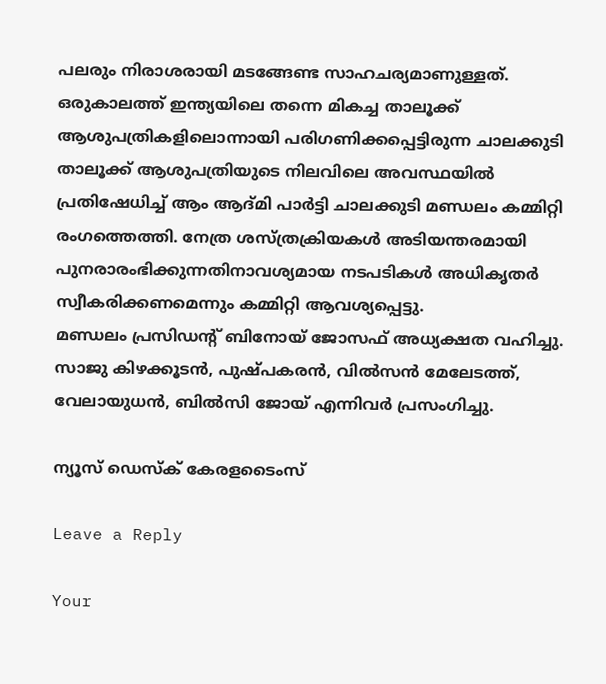പലരും നിരാശരായി മടങ്ങേണ്ട സാഹചര്യമാണുള്ളത്.
ഒരുകാലത്ത് ഇന്ത്യയിലെ തന്നെ മികച്ച താലൂക്ക് ആശുപത്രികളിലൊന്നായി പരിഗണിക്കപ്പെട്ടിരുന്ന ചാലക്കുടി താലൂക്ക് ആശുപത്രിയുടെ നിലവിലെ അവസ്ഥയിൽ പ്രതിഷേധിച്ച് ആം ആദ്മി പാർട്ടി ചാലക്കുടി മണ്ഡലം കമ്മിറ്റി രംഗത്തെത്തി. നേത്ര ശസ്ത്രക്രിയകൾ അടിയന്തരമായി പുനരാരംഭിക്കുന്നതിനാവശ്യമായ നടപടികൾ അധികൃതർ സ്വീകരിക്കണമെന്നും കമ്മിറ്റി ആവശ്യപ്പെട്ടു.
മണ്ഡലം പ്രസിഡന്റ് ബിനോയ് ജോസഫ് അധ്യക്ഷത വഹിച്ചു. സാജു കിഴക്കൂടൻ, പുഷ്പകരൻ, വിൽസൻ മേലേടത്ത്, വേലായുധൻ, ബിൽസി ജോയ് എന്നിവർ പ്രസംഗിച്ചു.

ന്യൂസ് ഡെസ്ക് കേരളടൈംസ്

Leave a Reply

Your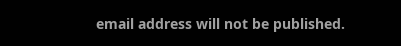email address will not be published.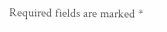Required fields are marked *